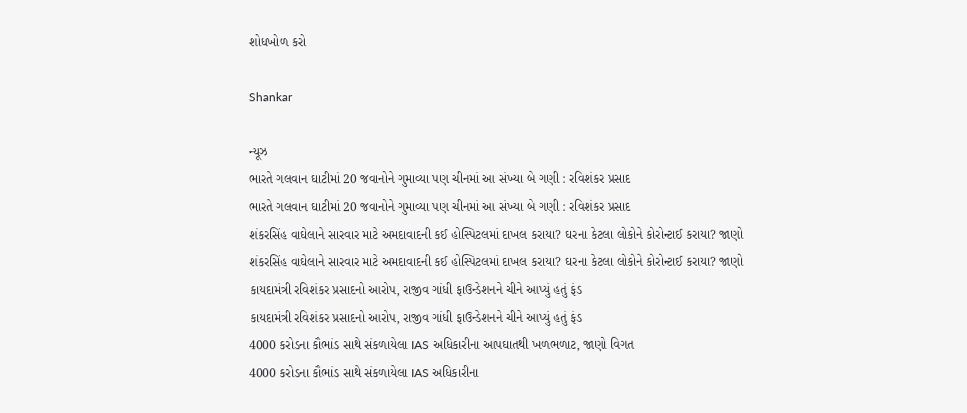શોધખોળ કરો

Shankar

ન્યૂઝ
ભારતે ગલવાન ઘાટીમાં 20 જવાનોને ગુમાવ્યા પણ ચીનમાં આ સંખ્યા બે ગણી : રવિશંકર પ્રસાદ
ભારતે ગલવાન ઘાટીમાં 20 જવાનોને ગુમાવ્યા પણ ચીનમાં આ સંખ્યા બે ગણી : રવિશંકર પ્રસાદ
શંકરસિંહ વાઘેલાને સારવાર માટે અમદાવાદની કઈ હોસ્પિટલમાં દાખલ કરાયા? ઘરના કેટલા લોકોને કોરોન્ટાઈ કરાયા? જાણો
શંકરસિંહ વાઘેલાને સારવાર માટે અમદાવાદની કઈ હોસ્પિટલમાં દાખલ કરાયા? ઘરના કેટલા લોકોને કોરોન્ટાઈ કરાયા? જાણો
કાયદામંત્રી રવિશંકર પ્રસાદનો આરોપ, રાજીવ ગાંધી ફાઉન્ડેશનને ચીને આપ્યું હતું ફંડ
કાયદામંત્રી રવિશંકર પ્રસાદનો આરોપ, રાજીવ ગાંધી ફાઉન્ડેશનને ચીને આપ્યું હતું ફંડ
4000 કરોડના કૌભાંડ સાથે સંકળાયેલા IAS અધિકારીના આપઘાતથી ખળભળાટ, જાણો વિગત
4000 કરોડના કૌભાંડ સાથે સંકળાયેલા IAS અધિકારીના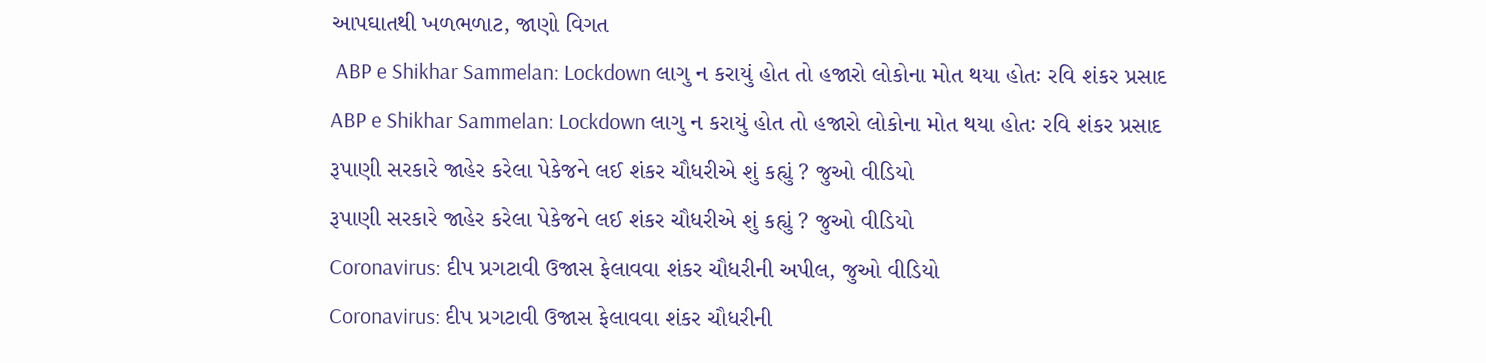આપઘાતથી ખળભળાટ, જાણો વિગત
 ABP e Shikhar Sammelan: Lockdown લાગુ ન કરાયું હોત તો હજારો લોકોના મોત થયા હોતઃ રવિ શંકર પ્રસાદ
ABP e Shikhar Sammelan: Lockdown લાગુ ન કરાયું હોત તો હજારો લોકોના મોત થયા હોતઃ રવિ શંકર પ્રસાદ
રૂપાણી સરકારે જાહેર કરેલા પેકેજને લઈ શંકર ચૌધરીએ શું કહ્યું ? જુઓ વીડિયો
રૂપાણી સરકારે જાહેર કરેલા પેકેજને લઈ શંકર ચૌધરીએ શું કહ્યું ? જુઓ વીડિયો
Coronavirus: દીપ પ્રગટાવી ઉજાસ ફેલાવવા શંકર ચૌધરીની અપીલ, જુઓ વીડિયો
Coronavirus: દીપ પ્રગટાવી ઉજાસ ફેલાવવા શંકર ચૌધરીની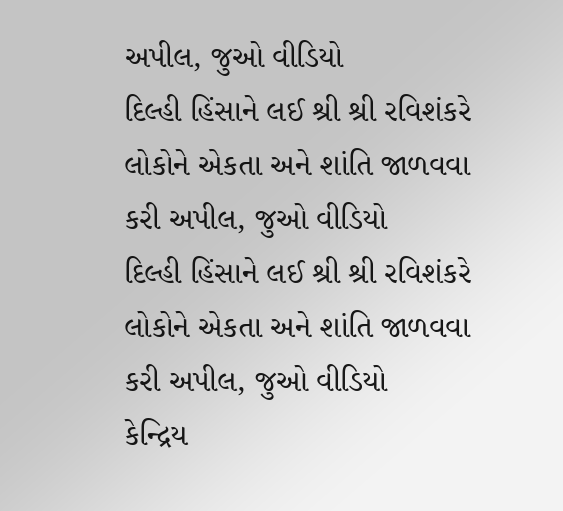અપીલ, જુઓ વીડિયો
દિલ્હી હિંસાને લઈ શ્રી શ્રી રવિશંકરે લોકોને એકતા અને શાંતિ જાળવવા કરી અપીલ, જુઓ વીડિયો
દિલ્હી હિંસાને લઈ શ્રી શ્રી રવિશંકરે લોકોને એકતા અને શાંતિ જાળવવા કરી અપીલ, જુઓ વીડિયો
કેન્દ્રિય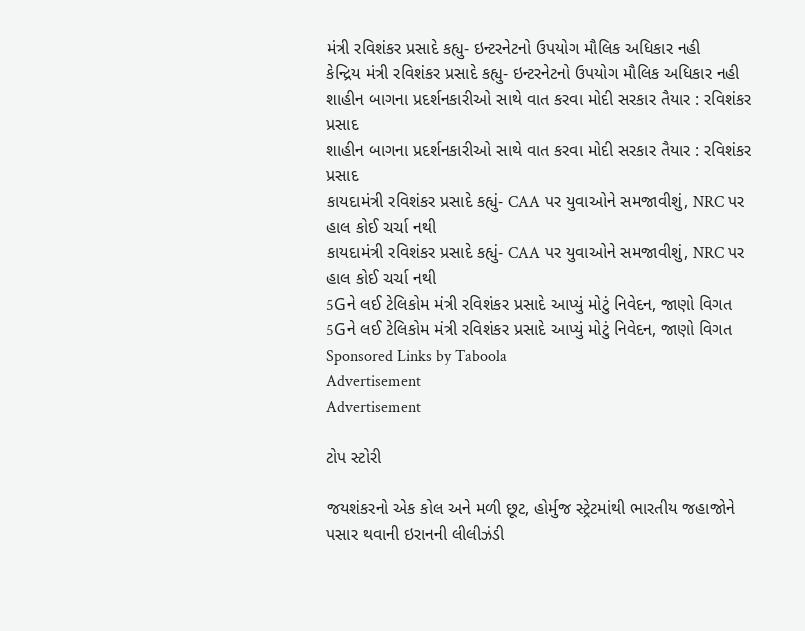મંત્રી રવિશંકર પ્રસાદે કહ્યુ- ઇન્ટરનેટનો ઉપયોગ મૌલિક અધિકાર નહી
કેન્દ્રિય મંત્રી રવિશંકર પ્રસાદે કહ્યુ- ઇન્ટરનેટનો ઉપયોગ મૌલિક અધિકાર નહી
શાહીન બાગના પ્રદર્શનકારીઓ સાથે વાત કરવા મોદી સરકાર તૈયાર : રવિશંકર પ્રસાદ
શાહીન બાગના પ્રદર્શનકારીઓ સાથે વાત કરવા મોદી સરકાર તૈયાર : રવિશંકર પ્રસાદ
કાયદામંત્રી રવિશંકર પ્રસાદે કહ્યું- CAA પર યુવાઓને સમજાવીશું, NRC પર હાલ કોઈ ચર્ચા નથી
કાયદામંત્રી રવિશંકર પ્રસાદે કહ્યું- CAA પર યુવાઓને સમજાવીશું, NRC પર હાલ કોઈ ચર્ચા નથી
5Gને લઈ ટેલિકોમ મંત્રી રવિશંકર પ્રસાદે આપ્યું મોટું નિવેદન, જાણો વિગત
5Gને લઈ ટેલિકોમ મંત્રી રવિશંકર પ્રસાદે આપ્યું મોટું નિવેદન, જાણો વિગત
Sponsored Links by Taboola
Advertisement
Advertisement

ટોપ સ્ટોરી

જયશંકરનો એક કોલ અને મળી છૂટ, હોર્મુજ સ્ટ્રેટમાંથી ભારતીય જહાજોને પસાર થવાની ઇરાનની લીલીઝંડી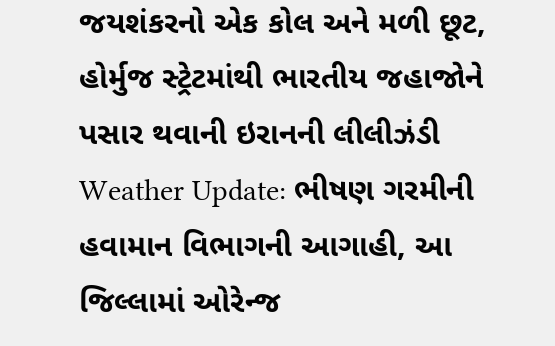જયશંકરનો એક કોલ અને મળી છૂટ, હોર્મુજ સ્ટ્રેટમાંથી ભારતીય જહાજોને પસાર થવાની ઇરાનની લીલીઝંડી
Weather Update: ભીષણ ગરમીની હવામાન વિભાગની આગાહી, આ જિલ્લામાં ઓરેન્જ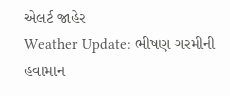એલર્ટ જાહેર
Weather Update: ભીષણ ગરમીની હવામાન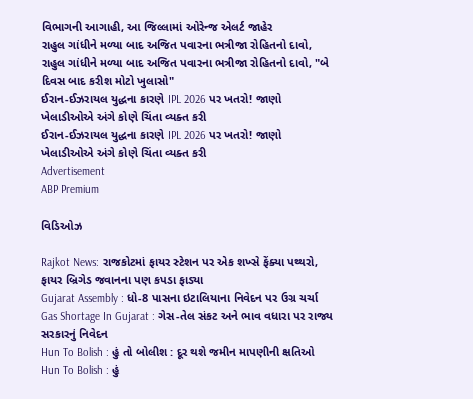વિભાગની આગાહી, આ જિલ્લામાં ઓરેન્જ એલર્ટ જાહેર
રાહુલ ગાંધીને મળ્યા બાદ અજિત પવારના ભત્રીજા રોહિતનો દાવો,
રાહુલ ગાંધીને મળ્યા બાદ અજિત પવારના ભત્રીજા રોહિતનો દાવો, "બે દિવસ બાદ કરીશ મોટો ખુલાસો"
ઈરાન-ઈઝરાયલ યુદ્ધના કારણે IPL 2026 પર ખતરો! જાણો ખેલાડીઓએ અંગે કોણે ચિંતા વ્યક્ત કરી
ઈરાન-ઈઝરાયલ યુદ્ધના કારણે IPL 2026 પર ખતરો! જાણો ખેલાડીઓએ અંગે કોણે ચિંતા વ્યક્ત કરી
Advertisement
ABP Premium

વિડિઓઝ

Rajkot News: રાજકોટમાં ફાયર સ્ટેશન પર એક શખ્સે ફેંક્યા પથ્થરો, ફાયર બ્રિગેડ જવાનના પણ કપડા ફાડ્યા
Gujarat Assembly : ધો-8 પાસના ઇટાલિયાના નિવેદન પર ઉગ્ર ચર્ચા
Gas Shortage In Gujarat : ગેસ-તેલ સંકટ અને ભાવ વધારા પર રાજ્ય સરકારનું નિવેદન
Hun To Bolish : હું તો બોલીશ : દૂર થશે જમીન માપણીની ક્ષતિઓ
Hun To Bolish : હું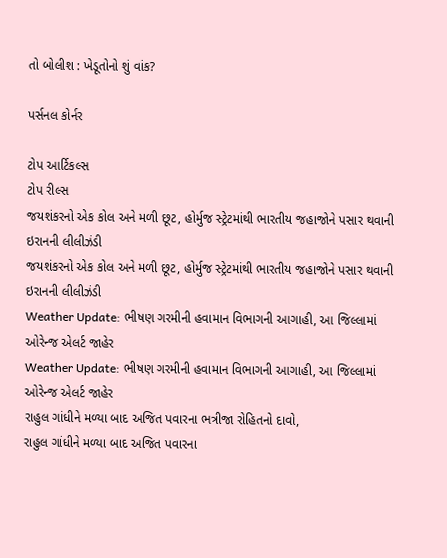તો બોલીશ : ખેડૂતોનો શું વાંક?

પર્સનલ કોર્નર

ટોપ આર્ટિકલ્સ
ટોપ રીલ્સ
જયશંકરનો એક કોલ અને મળી છૂટ, હોર્મુજ સ્ટ્રેટમાંથી ભારતીય જહાજોને પસાર થવાની ઇરાનની લીલીઝંડી
જયશંકરનો એક કોલ અને મળી છૂટ, હોર્મુજ સ્ટ્રેટમાંથી ભારતીય જહાજોને પસાર થવાની ઇરાનની લીલીઝંડી
Weather Update: ભીષણ ગરમીની હવામાન વિભાગની આગાહી, આ જિલ્લામાં ઓરેન્જ એલર્ટ જાહેર
Weather Update: ભીષણ ગરમીની હવામાન વિભાગની આગાહી, આ જિલ્લામાં ઓરેન્જ એલર્ટ જાહેર
રાહુલ ગાંધીને મળ્યા બાદ અજિત પવારના ભત્રીજા રોહિતનો દાવો,
રાહુલ ગાંધીને મળ્યા બાદ અજિત પવારના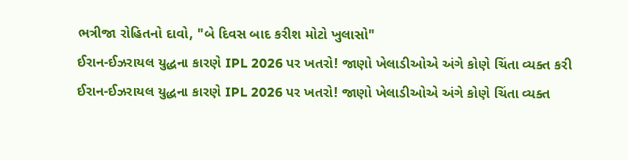ભત્રીજા રોહિતનો દાવો, "બે દિવસ બાદ કરીશ મોટો ખુલાસો"
ઈરાન-ઈઝરાયલ યુદ્ધના કારણે IPL 2026 પર ખતરો! જાણો ખેલાડીઓએ અંગે કોણે ચિંતા વ્યક્ત કરી
ઈરાન-ઈઝરાયલ યુદ્ધના કારણે IPL 2026 પર ખતરો! જાણો ખેલાડીઓએ અંગે કોણે ચિંતા વ્યક્ત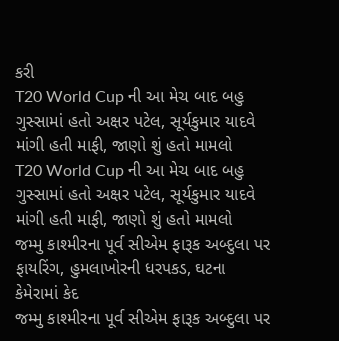કરી
T20 World Cup ની આ મેચ બાદ બહુ ગુસ્સામાં હતો અક્ષર પટેલ, સૂર્યકુમાર યાદવે માંગી હતી માફી, જાણો શું હતો મામલો
T20 World Cup ની આ મેચ બાદ બહુ ગુસ્સામાં હતો અક્ષર પટેલ, સૂર્યકુમાર યાદવે માંગી હતી માફી, જાણો શું હતો મામલો
જમ્મુ કાશ્મીરના પૂર્વ સીએમ ફારૂક અબ્દુલા પર ફાયરિંગ, હુમલાખોરની ધરપકડ, ઘટના કેમેરામાં કેદ
જમ્મુ કાશ્મીરના પૂર્વ સીએમ ફારૂક અબ્દુલા પર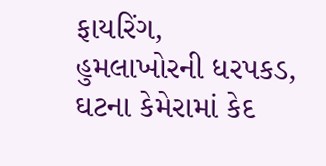ફાયરિંગ, હુમલાખોરની ધરપકડ, ઘટના કેમેરામાં કેદ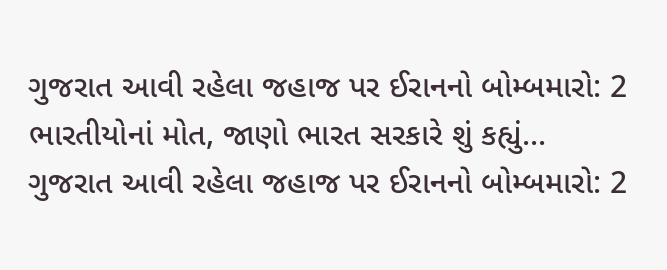ગુજરાત આવી રહેલા જહાજ પર ઈરાનનો બોમ્બમારો: 2 ભારતીયોનાં મોત, જાણો ભારત સરકારે શું કહ્યું...
ગુજરાત આવી રહેલા જહાજ પર ઈરાનનો બોમ્બમારો: 2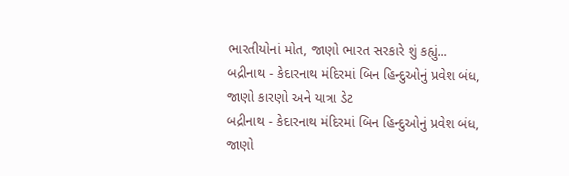ભારતીયોનાં મોત, જાણો ભારત સરકારે શું કહ્યું...
બદ્રીનાથ - કેદારનાથ મંદિરમાં બિન હિન્દુઓનું પ્રવેશ બંધ, જાણો કારણો અને યાત્રા ડેટ
બદ્રીનાથ - કેદારનાથ મંદિરમાં બિન હિન્દુઓનું પ્રવેશ બંધ, જાણો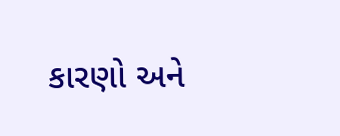કારણો અને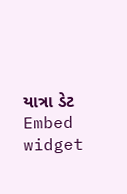યાત્રા ડેટ
Embed widget